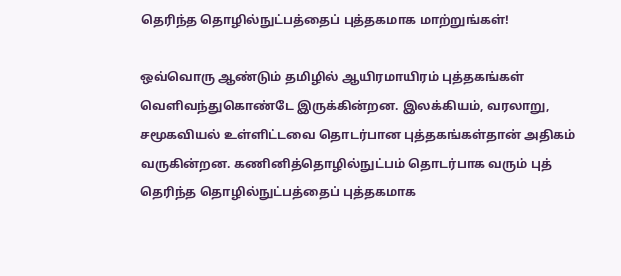தெரிந்த தொழில்நுட்பத்தைப் புத்தகமாக மாற்றுங்கள்!

ஒவ்வொரு ஆண்டும் தமிழில் ஆயிரமாயிரம் புத்தகங்கள் வெளிவந்துகொண்டே இருக்கின்றன. இலக்கியம், வரலாறு, சமூகவியல் உள்ளிட்டவை தொடர்பான புத்தகங்கள்தான் அதிகம் வருகின்றன. கணினித்தொழில்நுட்பம் தொடர்பாக வரும் புத்
தெரிந்த தொழில்நுட்பத்தைப் புத்தகமாக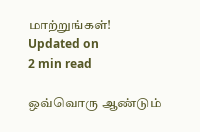மாற்றுங்கள்!
Updated on
2 min read

ஒவ்வொரு ஆண்டும்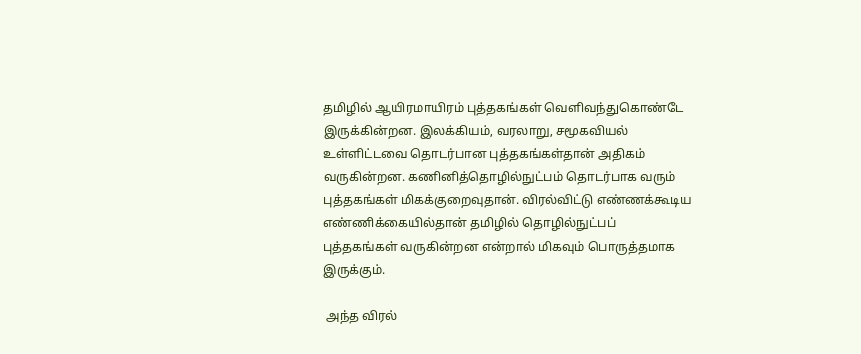தமிழில் ஆயிரமாயிரம் புத்தகங்கள் வெளிவந்துகொண்டே இருக்கின்றன. இலக்கியம், வரலாறு, சமூகவியல் உள்ளிட்டவை தொடர்பான புத்தகங்கள்தான் அதிகம் வருகின்றன. கணினித்தொழில்நுட்பம் தொடர்பாக வரும் புத்தகங்கள் மிகக்குறைவுதான். விரல்விட்டு எண்ணக்கூடிய எண்ணிக்கையில்தான் தமிழில் தொழில்நுட்பப் புத்தகங்கள் வருகின்றன என்றால் மிகவும் பொருத்தமாக இருக்கும்.

 அந்த விரல்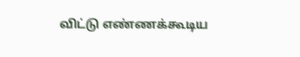விட்டு எண்ணக்கூடிய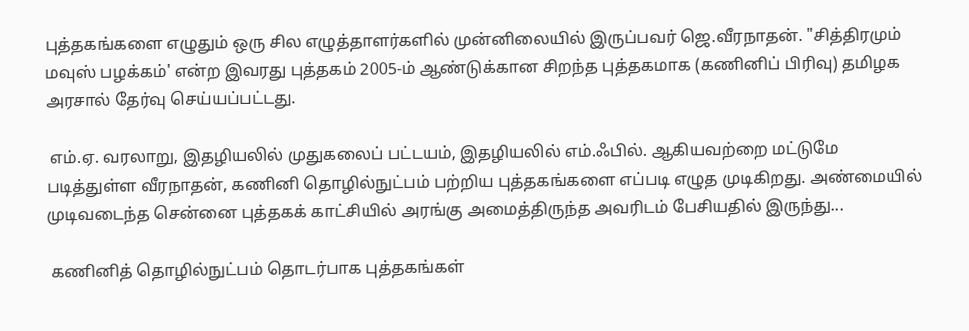புத்தகங்களை எழுதும் ஒரு சில எழுத்தாளர்களில் முன்னிலையில் இருப்பவர் ஜெ.வீரநாதன். "சித்திரமும் மவுஸ் பழக்கம்' என்ற இவரது புத்தகம் 2005-ம் ஆண்டுக்கான சிறந்த புத்தகமாக (கணினிப் பிரிவு) தமிழக அரசால் தேர்வு செய்யப்பட்டது.

 எம்.ஏ. வரலாறு, இதழியலில் முதுகலைப் பட்டயம், இதழியலில் எம்.ஃபில். ஆகியவற்றை மட்டுமே படித்துள்ள வீரநாதன், கணினி தொழில்நுட்பம் பற்றிய புத்தகங்களை எப்படி எழுத முடிகிறது. அண்மையில் முடிவடைந்த சென்னை புத்தகக் காட்சியில் அரங்கு அமைத்திருந்த அவரிடம் பேசியதில் இருந்து...

 கணினித் தொழில்நுட்பம் தொடர்பாக புத்தகங்கள்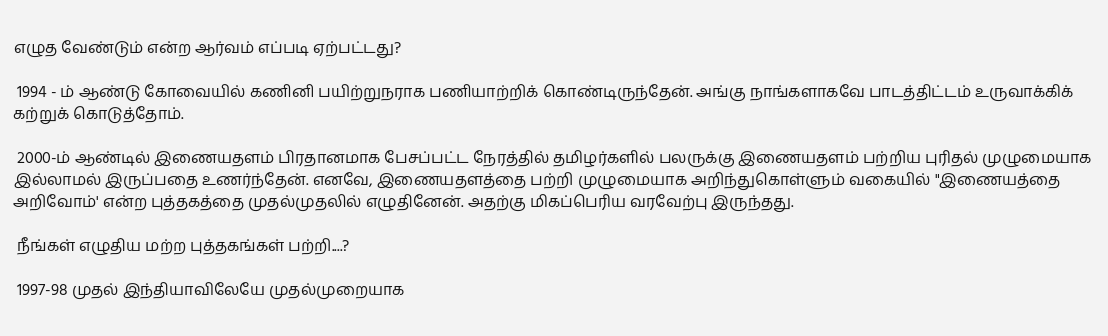எழுத வேண்டும் என்ற ஆர்வம் எப்படி ஏற்பட்டது?

 1994 - ம் ஆண்டு கோவையில் கணினி பயிற்றுநராக பணியாற்றிக் கொண்டிருந்தேன். அங்கு நாங்களாகவே பாடத்திட்டம் உருவாக்கிக் கற்றுக் கொடுத்தோம்.

 2000-ம் ஆண்டில் இணையதளம் பிரதானமாக பேசப்பட்ட நேரத்தில் தமிழர்களில் பலருக்கு இணையதளம் பற்றிய புரிதல் முழுமையாக இல்லாமல் இருப்பதை உணர்ந்தேன். எனவே, இணையதளத்தை பற்றி முழுமையாக அறிந்துகொள்ளும் வகையில் "இணையத்தை அறிவோம்' என்ற புத்தகத்தை முதல்முதலில் எழுதினேன். அதற்கு மிகப்பெரிய வரவேற்பு இருந்தது.

 நீங்கள் எழுதிய மற்ற புத்தகங்கள் பற்றி....?

 1997-98 முதல் இந்தியாவிலேயே முதல்முறையாக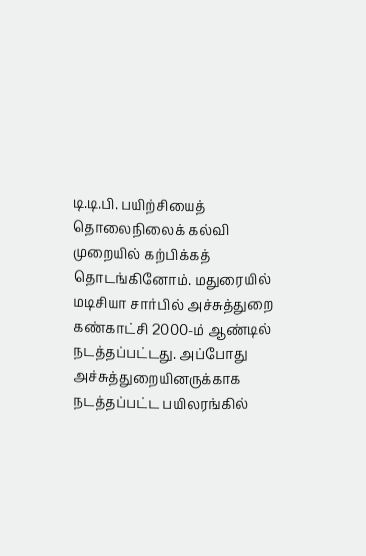டி.டி.பி. பயிற்சியைத் தொலைநிலைக் கல்வி முறையில் கற்பிக்கத் தொடங்கினோம். மதுரையில் மடிசியா சார்பில் அச்சுத்துறை கண்காட்சி 2000-ம் ஆண்டில் நடத்தப்பட்டது. அப்போது அச்சுத்துறையினருக்காக நடத்தப்பட்ட பயிலரங்கில்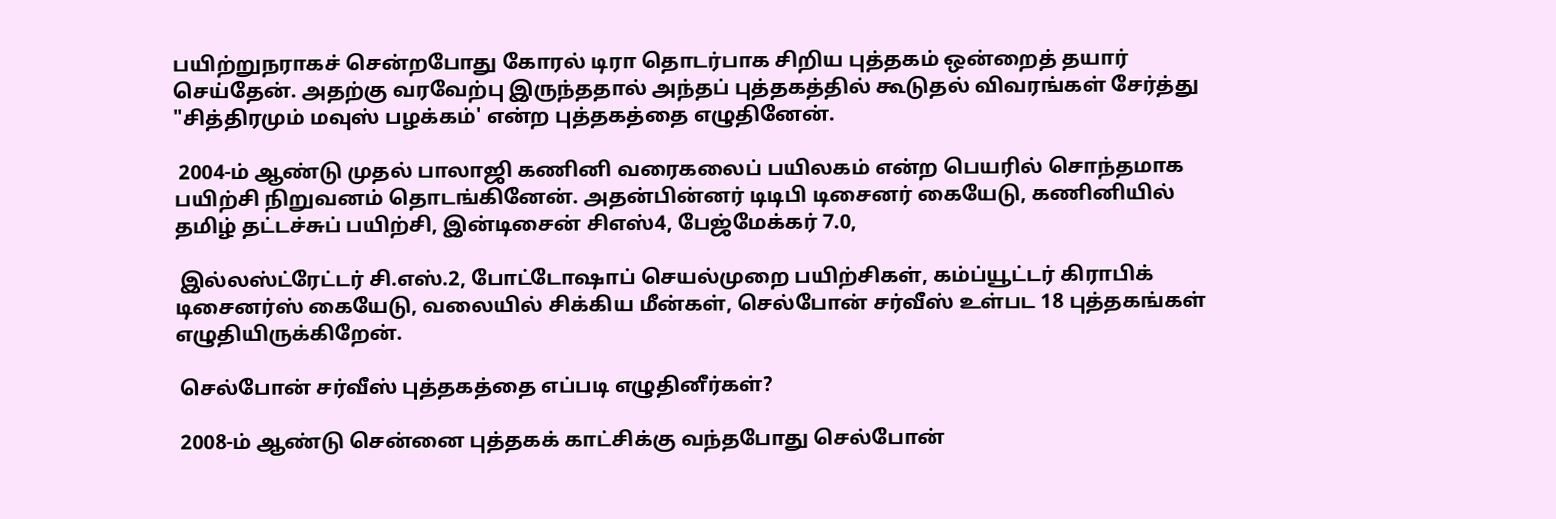பயிற்றுநராகச் சென்றபோது கோரல் டிரா தொடர்பாக சிறிய புத்தகம் ஒன்றைத் தயார் செய்தேன். அதற்கு வரவேற்பு இருந்ததால் அந்தப் புத்தகத்தில் கூடுதல் விவரங்கள் சேர்த்து "சித்திரமும் மவுஸ் பழக்கம்' என்ற புத்தகத்தை எழுதினேன்.

 2004-ம் ஆண்டு முதல் பாலாஜி கணினி வரைகலைப் பயிலகம் என்ற பெயரில் சொந்தமாக பயிற்சி நிறுவனம் தொடங்கினேன். அதன்பின்னர் டிடிபி டிசைனர் கையேடு, கணினியில் தமிழ் தட்டச்சுப் பயிற்சி, இன்டிசைன் சிஎஸ்4, பேஜ்மேக்கர் 7.0,

 இல்லஸ்ட்ரேட்டர் சி.எஸ்.2, போட்டோஷாப் செயல்முறை பயிற்சிகள், கம்ப்யூட்டர் கிராபிக் டிசைனர்ஸ் கையேடு, வலையில் சிக்கிய மீன்கள், செல்போன் சர்வீஸ் உள்பட 18 புத்தகங்கள் எழுதியிருக்கிறேன்.

 செல்போன் சர்வீஸ் புத்தகத்தை எப்படி எழுதினீர்கள்?

 2008-ம் ஆண்டு சென்னை புத்தகக் காட்சிக்கு வந்தபோது செல்போன்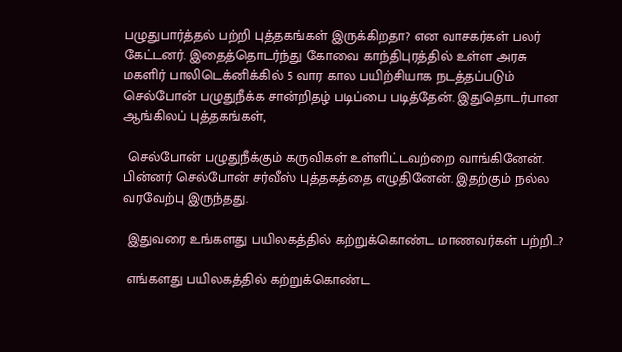பழுதுபார்த்தல் பற்றி புத்தகங்கள் இருக்கிறதா? என வாசகர்கள் பலர் கேட்டனர். இதைத்தொடர்ந்து கோவை காந்திபுரத்தில் உள்ள அரசு மகளிர் பாலிடெக்னிக்கில் 5 வார கால பயிற்சியாக நடத்தப்படும் செல்போன் பழுதுநீக்க சான்றிதழ் படிப்பை படித்தேன். இதுதொடர்பான ஆங்கிலப் புத்தகங்கள்,

 செல்போன் பழுதுநீக்கும் கருவிகள் உள்ளிட்டவற்றை வாங்கினேன். பின்னர் செல்போன் சர்வீஸ் புத்தகத்தை எழுதினேன். இதற்கும் நல்ல வரவேற்பு இருந்தது.

 இதுவரை உங்களது பயிலகத்தில் கற்றுக்கொண்ட மாணவர்கள் பற்றி...?

 எங்களது பயிலகத்தில் கற்றுக்கொண்ட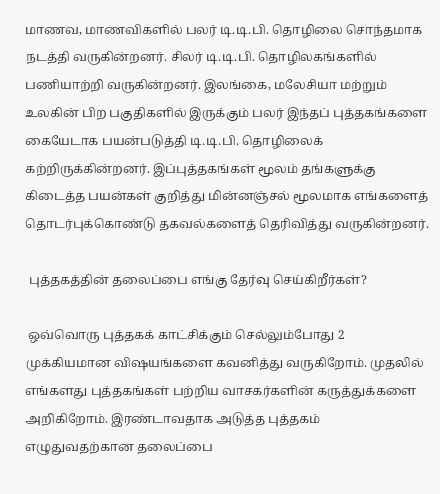மாணவ, மாணவிகளில் பலர் டி.டி.பி. தொழிலை சொந்தமாக நடத்தி வருகின்றனர். சிலர் டி.டி.பி. தொழிலகங்களில் பணியாற்றி வருகின்றனர். இலங்கை, மலேசியா மற்றும் உலகின் பிற பகுதிகளில் இருக்கும் பலர் இந்தப் புத்தகங்களை கையேடாக பயன்படுத்தி டி.டி.பி. தொழிலைக் கற்றிருக்கின்றனர். இப்புத்தகங்கள் மூலம் தங்களுக்கு கிடைத்த பயன்கள் குறித்து மின்னஞ்சல் மூலமாக எங்களைத் தொடர்புக்கொண்டு தகவல்களைத் தெரிவித்து வருகின்றனர்.

 புத்தகத்தின் தலைப்பை எங்கு தேர்வு செய்கிறீர்கள்?

 ஒவ்வொரு புத்தகக் காட்சிக்கும் செல்லும்போது 2 முக்கியமான விஷயங்களை கவனித்து வருகிறோம். முதலில் எங்களது புத்தகங்கள் பற்றிய வாசகர்களின் கருத்துக்களை அறிகிறோம். இரண்டாவதாக அடுத்த புத்தகம் எழுதுவதற்கான தலைப்பை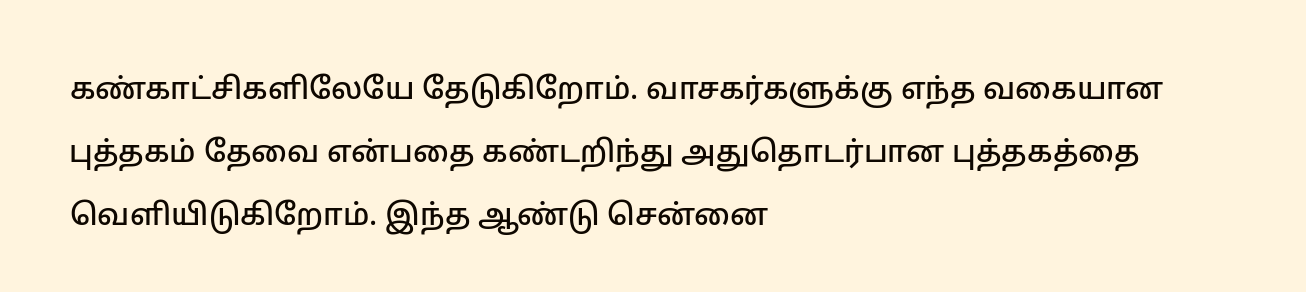கண்காட்சிகளிலேயே தேடுகிறோம். வாசகர்களுக்கு எந்த வகையான புத்தகம் தேவை என்பதை கண்டறிந்து அதுதொடர்பான புத்தகத்தை வெளியிடுகிறோம். இந்த ஆண்டு சென்னை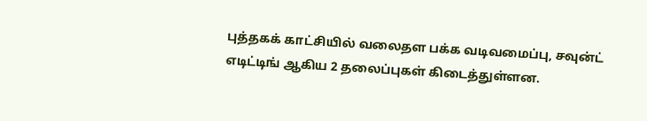புத்தகக் காட்சியில் வலைதள பக்க வடிவமைப்பு, சவுன்ட் எடிட்டிங் ஆகிய 2 தலைப்புகள் கிடைத்துள்ளன.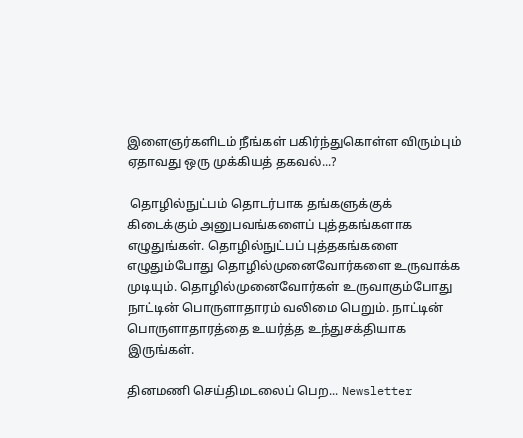இளைஞர்களிடம் நீங்கள் பகிர்ந்துகொள்ள விரும்பும் ஏதாவது ஒரு முக்கியத் தகவல்...?

 தொழில்நுட்பம் தொடர்பாக தங்களுக்குக் கிடைக்கும் அனுபவங்களைப் புத்தகங்களாக எழுதுங்கள். தொழில்நுட்பப் புத்தகங்களை எழுதும்போது தொழில்முனைவோர்களை உருவாக்க முடியும். தொழில்முனைவோர்கள் உருவாகும்போது நாட்டின் பொருளாதாரம் வலிமை பெறும். நாட்டின் பொருளாதாரத்தை உயர்த்த உந்துசக்தியாக இருங்கள்.

தினமணி செய்திமடலைப் பெற... Newsletter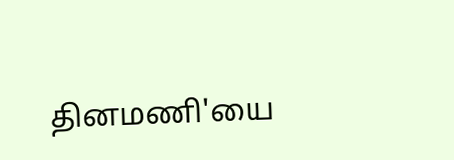தினமணி'யை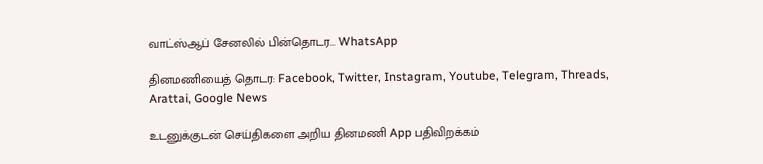வாட்ஸ்ஆப் சேனலில் பின்தொடர... WhatsApp

தினமணியைத் தொடர: Facebook, Twitter, Instagram, Youtube, Telegram, Threads, Arattai, Google News

உடனுக்குடன் செய்திகளை அறிய தினமணி App பதிவிறக்கம்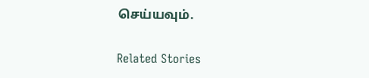செய்யவும்.

Related Stories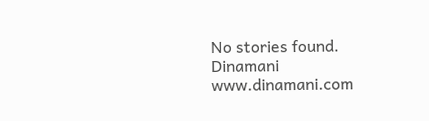No stories found.
Dinamani
www.dinamani.com